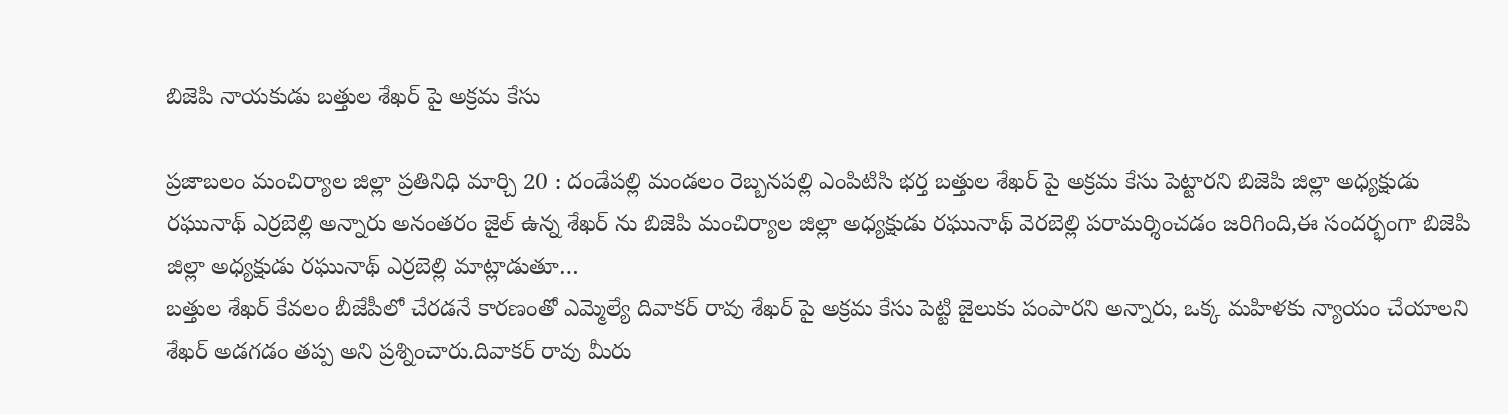బిజెపి నాయకుడు బత్తుల శేఖర్ పై అక్రమ కేసు

ప్రజాబలం మంచిర్యాల జిల్లా ప్రతినిధి మార్చి 20 : దండేపల్లి మండలం రెబ్బనపల్లి ఎంపిటిసి భర్త బత్తుల శేఖర్ పై అక్రమ కేసు పెట్టారని బిజెపి జిల్లా అధ్యక్షుడు రఘునాథ్ ఎర్రబెల్లి అన్నారు అనంతరం జైల్ ఉన్న శేఖర్ ను బిజెపి మంచిర్యాల జిల్లా అధ్యక్షుడు రఘునాథ్ వెరబెల్లి పరామర్శించడం జరిగింది,ఈ సందర్భంగా బిజెపి జిల్లా అధ్యక్షుడు రఘునాథ్ ఎర్రబెల్లి మాట్లాడుతూ…
బత్తుల శేఖర్ కేవలం బీజేపీలో చేరడనే కారణంతో ఎమ్మెల్యే దివాకర్ రావు శేఖర్ పై అక్రమ కేసు పెట్టి జైలుకు పంపారని అన్నారు, ఒక్క మహిళకు న్యాయం చేయాలని శేఖర్ అడగడం తప్ప అని ప్రశ్నించారు.దివాకర్ రావు మీరు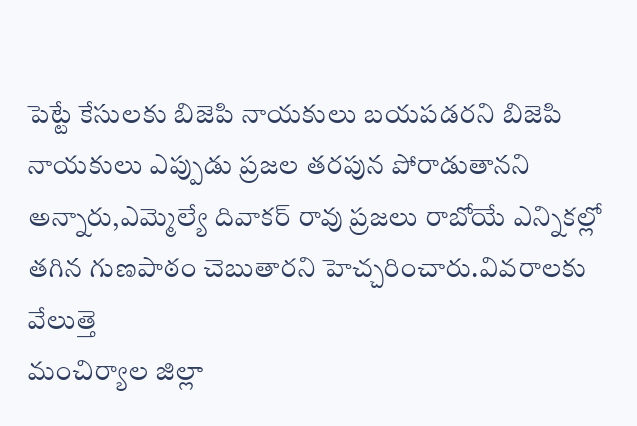పెట్టే కేసులకు బిజెపి నాయకులు బయపడరని బిజెపి నాయకులు ఎప్పుడు ప్రజల తరపున పోరాడుతానని అన్నారు,ఎమ్మెల్యే దివాకర్ రావు ప్రజలు రాబోయే ఎన్నికల్లో తగిన గుణపాఠం చెబుతారని హెచ్చరించారు.వివరాలకు వేలుత్తె
మంచిర్యాల జిల్లా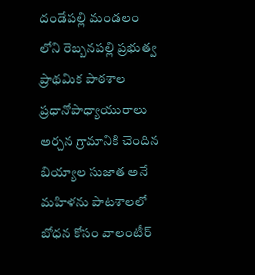దండేపల్లి మండలం లోని రెబ్బనపల్లి ప్రభుత్వ ప్రాథమిక పాఠశాల ప్రధానోపాధ్యాయురాలు అర్చన గ్రామానికి చెందిన బియ్యాల సుజాత అనే మహిళను పాటశాలలో బోధన కోసం వాలంటీర్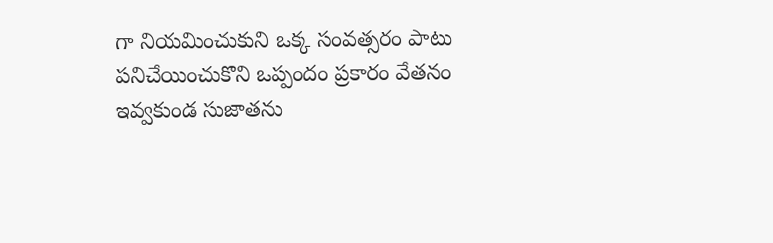గా నియమించుకుని ఒక్క సంవత్సరం పాటు పనిచేయించుకొని ఒప్పందం ప్రకారం వేతనం ఇవ్వకుండ సుజాతను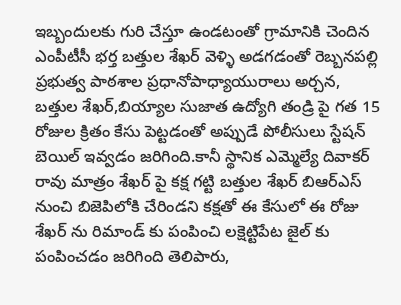ఇబ్బందులకు గురి చేస్తూ ఉండటంతో గ్రామానికి చెందిన ఎంపీటీసీ భర్త బత్తుల శేఖర్ వెళ్ళి అడగడంతో రెబ్బనపల్లి ప్రభుత్వ పాఠశాల ప్రధానోపాధ్యాయురాలు అర్చన, బత్తుల శేఖర్,బియ్యాల సుజాత ఉద్యోగి తండ్రి పై గత 15 రోజుల క్రితం కేసు పెట్టడంతో అప్పుడే పోలీసులు స్టేషన్ బెయిల్ ఇవ్వడం జరిగింది.కానీ స్థానిక ఎమ్మెల్యే దివాకర్ రావు మాత్రం శేఖర్ పై కక్ష గట్టి బత్తుల శేఖర్ బిఆర్ఎస్ నుంచి బిజెపిలోకి చేరిండని కక్షతో ఈ కేసులో ఈ రోజు శేఖర్ ను రిమాండ్ కు పంపించి లక్షెట్టిపేట జైల్ కు పంపించడం జరిగింది తెలిపారు,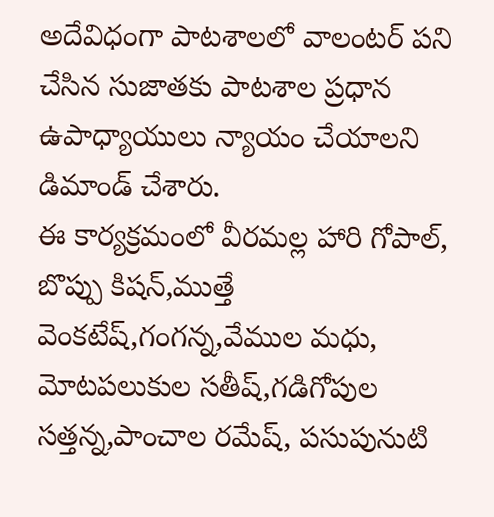అదేవిధంగా పాటశాలలో వాలంటర్ పని చేసిన సుజాతకు పాటశాల ప్రధాన ఉపాధ్యాయులు న్యాయం చేయాలని డిమాండ్ చేశారు.
ఈ కార్యక్రమంలో వీరమల్ల హారి గోపాల్, బొప్పు కిషన్,ముత్తే వెంకటేష్,గంగన్న,వేముల మధు, మోటపలుకుల సతీష్,గడిగోపుల సత్తన్న,పాంచాల రమేష్, పసుపునుటి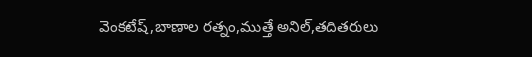వెంకటేష్,బాణాల రత్నం,ముత్తే అనిల్,తదితరులు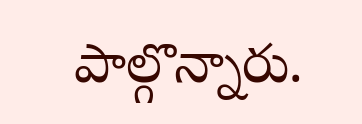పాల్గొన్నారు.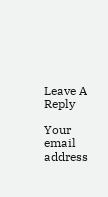Leave A Reply

Your email address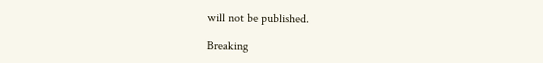will not be published.

Breaking